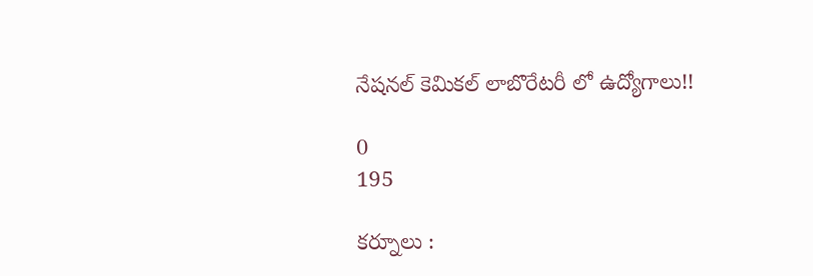నేషనల్ కెమికల్ లాబొరేటరీ లో ఉద్యోగాలు!!

0
195

కర్నూలు :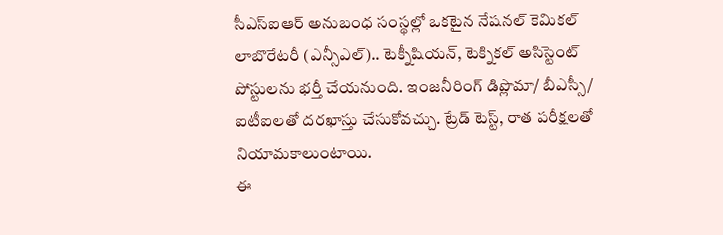సీఎస్‌ఐఆర్ అనుబంధ సంస్థల్లో ఒకటైన నేషనల్ కెమికల్ లాబొరేటరీ (ఎన్సీఎల్).. టెక్నీషియన్, టెక్నికల్ అసిస్టెంట్ పోస్టులను భర్తీ చేయనుంది. ఇంజనీరింగ్ డిప్లొమా/ బీఎస్సీ/ ఐటీఐలతో దరఖాస్తు చేసుకోవచ్చు. ట్రేడ్ టెస్ట్, రాత పరీక్షలతో నియామకాలుంటాయి.
ఈ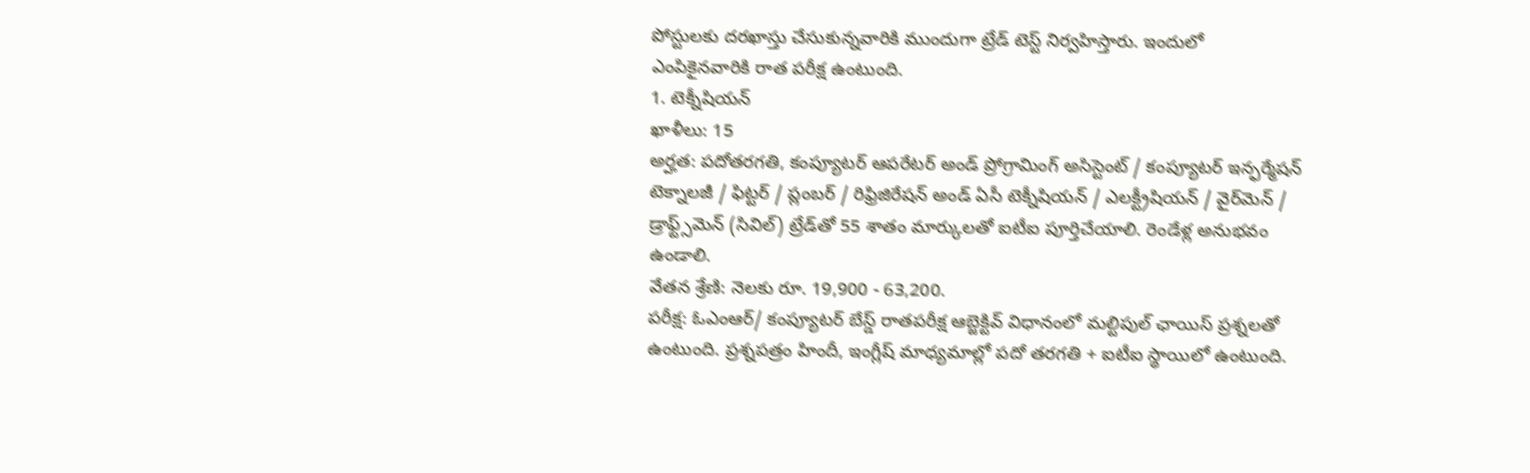పోస్టులకు దరఖాస్తు చేసుకున్నవారికి ముందుగా ట్రేడ్ టెస్ట్ నిర్వహిస్తారు. ఇందులో ఎంపికైనవారికి రాత పరీక్ష ఉంటుంది.
1. టెక్నీషియన్
ఖాళీలు: 15
అర్హత: పదోతరగతి, కంప్యూటర్ ఆపరేటర్ అండ్ ప్రోగ్రామింగ్ అసిస్టెంట్ / కంప్యూటర్ ఇన్ఫర్మేషన్ టెక్నాలజీ / ఫిట్టర్ / ప్లంబర్ / రిఫ్రిజిరేషన్ అండ్ ఏసీ టెక్నీషియన్ / ఎలక్ట్రీషియన్ / వైర్‌మెన్ / డ్రాఫ్ట్స్‌మెన్ (సివిల్) ట్రేడ్‌తో 55 శాతం మార్కులతో ఐటీఐ పూర్తిచేయాలి. రెండేళ్ల అనుభవం ఉండాలి.
వేతన శ్రేణి: నెలకు రూ. 19,900 - 63,200.
పరీక్ష: ఓఎంఆర్/ కంప్యూటర్ బేస్డ్ రాతపరీక్ష ఆబ్జెక్టివ్ విధానంలో మల్టిపుల్ ఛాయిస్ ప్రశ్నలతో ఉంటుంది. ప్రశ్నపత్రం హిందీ, ఇంగ్లీష్ మాధ్యమాల్లో పదో తరగతి + ఐటీఐ స్థాయిలో ఉంటుంది.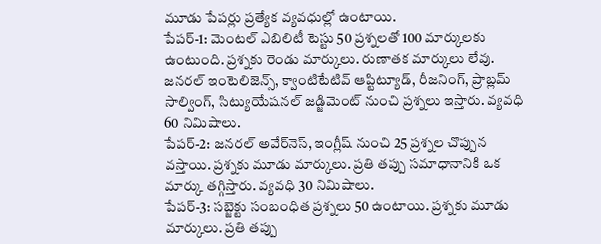మూడు పేపర్లు ప్రత్యేక వ్యవధుల్లో ఉంటాయి.
పేపర్-1: మెంటల్ ఎబిలిటీ టెస్టు 50 ప్రశ్నలతో 100 మార్కులకు ఉంటుంది. ప్రశ్నకు రెండు మార్కులు. రుణాతక మార్కులు లేవు. జనరల్ ఇంటెలిజెన్స్, క్వాంటిటేటివ్ ఆప్టిట్యూడ్, రీజనింగ్, ప్రాబ్లమ్ సాల్వింగ్, సిట్యుయేషనల్ జడ్జిమెంట్ నుంచి ప్రశ్నలు ఇస్తారు. వ్యవధి 60 నిమిషాలు.
పేపర్-2: జనరల్ అవేర్‌నెస్, ఇంగ్లీష్ నుంచి 25 ప్రశ్నల చొప్పున వస్తాయి. ప్రశ్నకు మూడు మార్కులు. ప్రతి తప్పు సమాధానానికి ఒక మార్కు తగ్గిస్తారు. వ్యవధి 30 నిమిషాలు.
పేపర్-3: సబ్జెక్టు సంబంధిత ప్రశ్నలు 50 ఉంటాయి. ప్రశ్నకు మూడు మార్కులు. ప్రతి తప్పు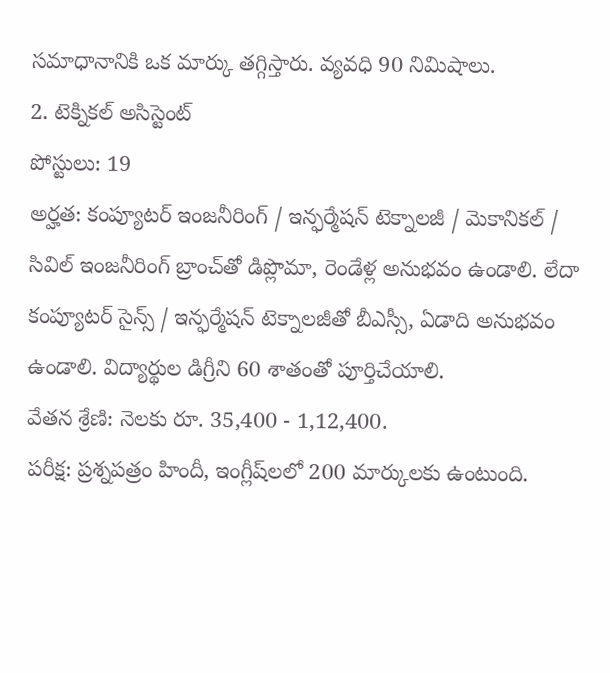సమాధానానికి ఒక మార్కు తగ్గిస్తారు. వ్యవధి 90 నిమిషాలు.
2. టెక్నికల్ అసిస్టెంట్
పోస్టులు: 19
అర్హత: కంప్యూటర్ ఇంజనీరింగ్ / ఇన్ఫర్మేషన్ టెక్నాలజీ / మెకానికల్ / సివిల్ ఇంజనీరింగ్ బ్రాంచ్‌తో డిప్లొమా, రెండేళ్ల అనుభవం ఉండాలి. లేదా కంప్యూటర్ సైన్స్ / ఇన్ఫర్మేషన్ టెక్నాలజీతో బీఎస్సీ, ఏడాది అనుభవం ఉండాలి. విద్యార్థుల డిగ్రీని 60 శాతంతో పూర్తిచేయాలి.
వేతన శ్రేణి: నెలకు రూ. 35,400 - 1,12,400.
పరీక్ష: ప్రశ్నపత్రం హిందీ, ఇంగ్లీష్‌లలో 200 మార్కులకు ఉంటుంది.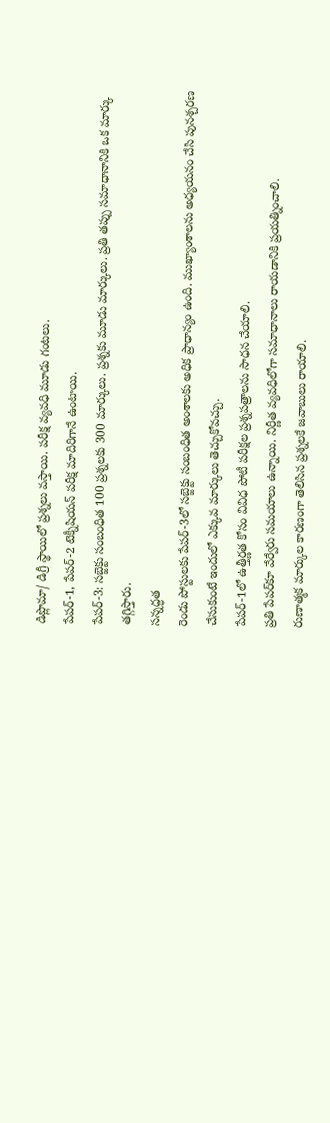డిప్లొమా/ డిగ్రీ స్థాయిలో ప్రశ్నలు వస్తాయి. పరీక్ష వ్యవధి మూడు గంటలు.
పేపర్-1, పేపర్-2 టెక్నీషియన్ పరీక్ష మాదిరిగానే ఉంటాయి.
పేపర్-3: సబ్జెక్టు సంబంధిత 100 ప్రశ్నలకు 300 మార్కులు. ప్రశ్నకు మూడు మార్కులు. ప్రతి తప్పు సమాధానానికి ఒక మార్కు తగ్గిస్తారు.
సన్నద్ధత
రెండు పోస్టులకు పేపర్-3లో సబ్జెక్టు సంబంధిత అంశాలకు అధిక ప్రాధాన్యం ఉంది. ముఖ్యాంశాలను అధ్యయనం చేసి పునశ్చరణ చేసుకుంటే ఇందులో ఎక్కువ మార్కులు తెచ్చుకోవచ్చు.
పేపర్-1లో ఉత్తీర్ణత కోసం వివిధ పోటీ పరీక్షల ప్రశ్నపత్రాలను సాధన చేయాలి.
ప్రతి పేపర్‌కూ వేర్వేరు సమయాలు ఉన్నాయి. నిర్ణీత వ్యవధిలోగా సమాధానాలు రాయడానికి ప్రయత్నించాలి.
రుణాత్మక మార్కుల కారణంగా తెలిసిన ప్రశ్నలకే జవాబులు రాయాలి.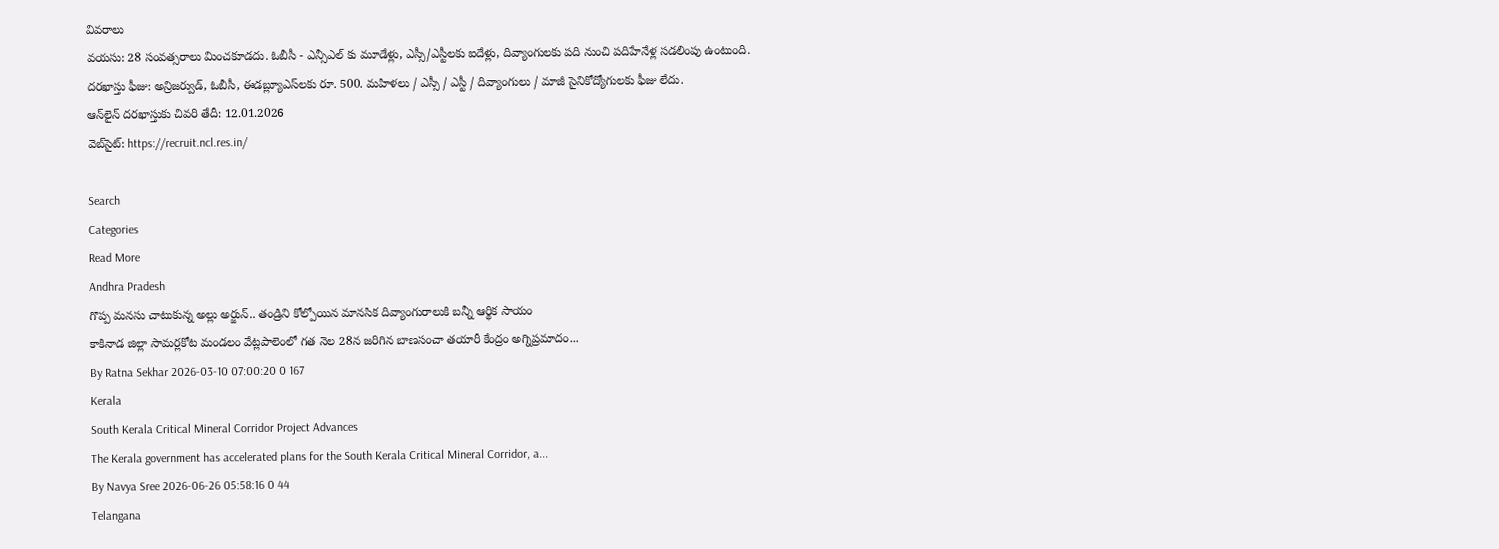వివరాలు
వయసు: 28 సంవత్సరాలు మించకూడదు. ఓబీసీ - ఎన్సీఎల్ కు మూడేళ్లు, ఎస్సీ/ఎస్టీలకు ఐదేళ్లు, దివ్యాంగులకు పది నుంచి పదిహేనేళ్ల సడలింపు ఉంటుంది.
దరఖాస్తు ఫీజు: అన్రిజర్వుడ్, ఓబీసీ, ఈడబ్ల్యూఎస్‌లకు రూ. 500. మహిళలు / ఎస్సీ / ఎస్టీ / దివ్యాంగులు / మాజీ సైనికోద్యోగులకు ఫీజు లేదు.
ఆన్‌లైన్ దరఖాస్తుకు చివరి తేదీ: 12.01.2026
వెబ్‌సైట్: https://recruit.ncl.res.in/

Search
Categories
Read More
Andhra Pradesh
గొప్ప మనసు చాటుకున్న అల్లు అర్జున్.. తండ్రిని కోల్పోయిన మానసిక దివ్యాంగురాలుకి బ‌న్నీ ఆర్థిక సాయం
కాకినాడ జిల్లా సామర్లకోట మండలం వేట్లపాలెంలో గత నెల 28న జరిగిన బాణసంచా తయారీ కేంద్రం అగ్నిప్రమాదం...
By Ratna Sekhar 2026-03-10 07:00:20 0 167
Kerala
South Kerala Critical Mineral Corridor Project Advances
The Kerala government has accelerated plans for the South Kerala Critical Mineral Corridor, a...
By Navya Sree 2026-06-26 05:58:16 0 44
Telangana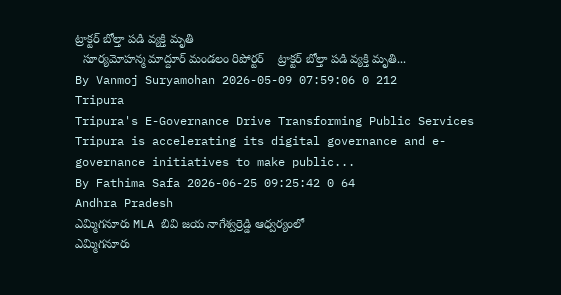ట్రాక్టర్ బోల్తా పడి వ్యక్తి మృతి
  సూర్యమోహన్మ మాద్దూర్ మండలం రిపోర్టర్    ట్రాక్టర్ బోల్తా పడి వ్యక్తి మృతి...
By Vanmoj Suryamohan 2026-05-09 07:59:06 0 212
Tripura
Tripura's E-Governance Drive Transforming Public Services
Tripura is accelerating its digital governance and e-governance initiatives to make public...
By Fathima Safa 2026-06-25 09:25:42 0 64
Andhra Pradesh
ఎమ్మిగనూరు MLA బివి జయ నాగేశ్వర్రెడ్డి ఆధ్వర్యంలో
ఎమ్మిగనూరు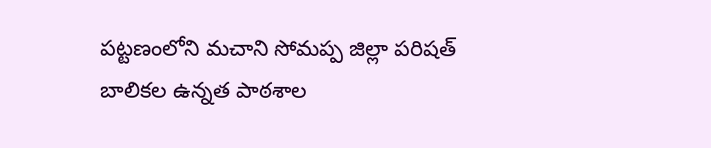పట్టణంలోని మచాని సోమప్ప జిల్లా పరిషత్ బాలికల ఉన్నత పాఠశాల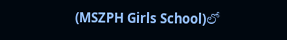(MSZPH Girls School)లో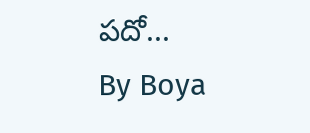పదో...
By Boya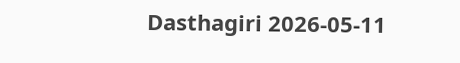Dasthagiri 2026-05-11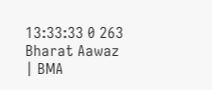13:33:33 0 263
Bharat Aawaz | BMA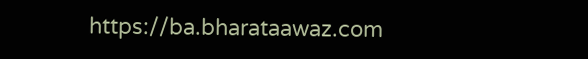https://ba.bharataawaz.com